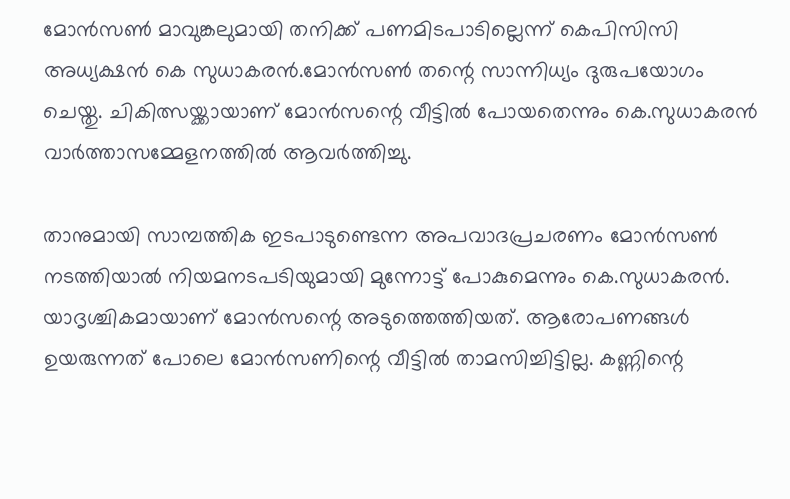മോന്‍സണ്‍ മാവുങ്കലുമായി തനിക്ക് പണമിടപാടില്ലെന്ന് കെപിസിസി അധ്യക്ഷന്‍ കെ സുധാകരന്‍.മോന്‍സണ്‍ തന്റെ സാന്നിധ്യം ദുരുപയോഗം ചെയ്തു. ചികിത്സയ്ക്കായാണ് മോന്‍സന്റെ വീട്ടില്‍ പോയതെന്നും കെ.സുധാകരന്‍ വാര്‍ത്താസമ്മേളനത്തില്‍ ആവര്‍ത്തിച്ചു.

താനുമായി സാമ്പത്തിക ഇടപാടുണ്ടെന്ന അപവാദപ്രചരണം മോന്‍സണ്‍ നടത്തിയാല്‍ നിയമനടപടിയുമായി മുന്നോട്ട് പോകുമെന്നും കെ.സുധാകരന്‍. യാദൃശ്ചികമായാണ് മോന്‍സന്റെ അടുത്തെത്തിയത്. ആരോപണങ്ങള്‍ ഉയരുന്നത് പോലെ മോന്‍സണിന്റെ വീട്ടില്‍ താമസിച്ചിട്ടില്ല. കണ്ണിന്റെ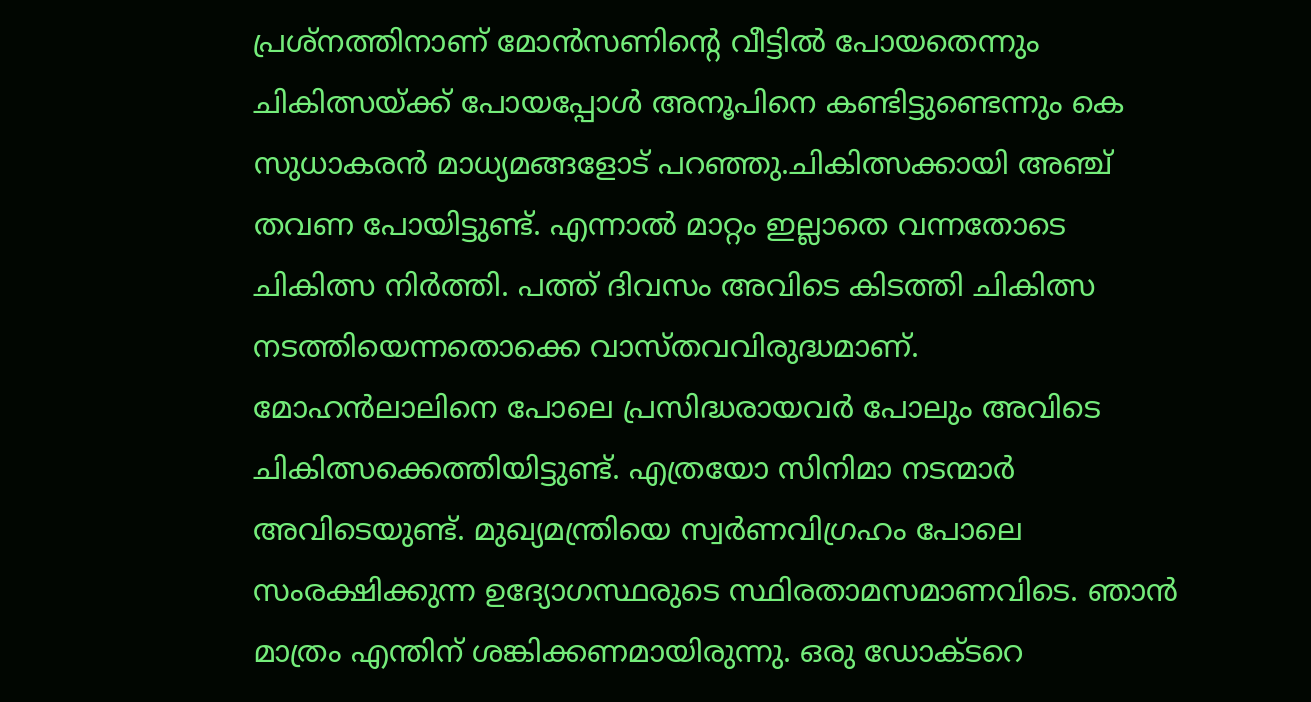പ്രശ്‌നത്തിനാണ് മോന്‍സണിന്റെ വീട്ടില്‍ പോയതെന്നും ചികിത്സയ്ക്ക് പോയപ്പോള്‍ അനൂപിനെ കണ്ടിട്ടുണ്ടെന്നും കെ സുധാകരന്‍ മാധ്യമങ്ങളോട് പറഞ്ഞു.ചികിത്സക്കായി അഞ്ച് തവണ പോയിട്ടുണ്ട്. എന്നാല്‍ മാറ്റം ഇല്ലാതെ വന്നതോടെ ചികിത്സ നിര്‍ത്തി. പത്ത് ദിവസം അവിടെ കിടത്തി ചികിത്സ നടത്തിയെന്നതൊക്കെ വാസ്തവവിരുദ്ധമാണ്.
മോഹന്‍ലാലിനെ പോലെ പ്രസിദ്ധരായവര്‍ പോലും അവിടെ ചികിത്സക്കെത്തിയിട്ടുണ്ട്. എത്രയോ സിനിമാ നടന്മാര്‍ അവിടെയുണ്ട്. മുഖ്യമന്ത്രിയെ സ്വര്‍ണവിഗ്രഹം പോലെ സംരക്ഷിക്കുന്ന ഉദ്യോഗസ്ഥരുടെ സ്ഥിരതാമസമാണവിടെ. ഞാന്‍ മാത്രം എന്തിന് ശങ്കിക്കണമായിരുന്നു. ഒരു ഡോക്ടറെ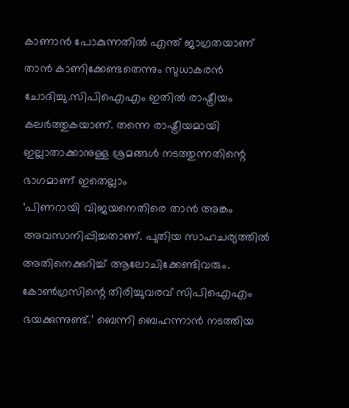കാണാന്‍ പോകുന്നതില്‍ എന്ത് ജാഗ്രതയാണ് താന്‍ കാണിക്കേണ്ടതെന്നും സുധാകരന്‍ ചോദിച്ചു.സിപിഐഎം ഇതില്‍ രാഷ്ട്രീയം കലര്‍ത്തുകയാണ്. തന്നെ രാഷ്ട്രീയമായി ഇല്ലാതാക്കാനുള്ള ശ്രമങ്ങള്‍ നടത്തുന്നതിന്റെ ഭാഗമാണ് ഇതെല്ലാം
‘പിണറായി വിജയനെതിരെ താന്‍ അങ്കം അവസാനിപ്പിച്ചതാണ്. പുതിയ സാഹചര്യത്തില്‍ അതിനെക്കുറിച്ച് ആലോചിക്കേണ്ടിവരും. കോണ്‍ഗ്രസിന്റെ തിരിച്ചുവരവ് സിപിഐഎം ഭയക്കുന്നുണ്ട്.’ ബെന്നി ബെഹന്നാന്‍ നടത്തിയ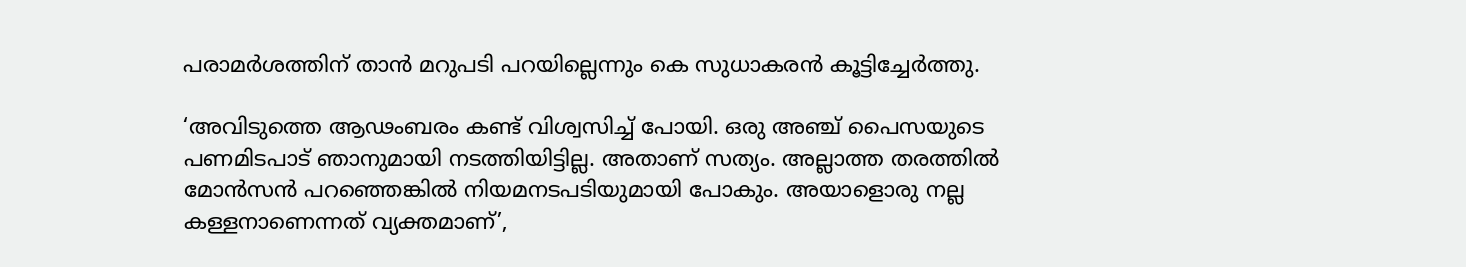പരാമര്‍ശത്തിന് താന്‍ മറുപടി പറയില്ലെന്നും കെ സുധാകരന്‍ കൂട്ടിച്ചേര്‍ത്തു.

‘അവിടുത്തെ ആഢംബരം കണ്ട് വിശ്വസിച്ച് പോയി. ഒരു അഞ്ച് പൈസയുടെ പണമിടപാട് ഞാനുമായി നടത്തിയിട്ടില്ല. അതാണ് സത്യം. അല്ലാത്ത തരത്തില്‍ മോന്‍സന്‍ പറഞ്ഞെങ്കില്‍ നിയമനടപടിയുമായി പോകും. അയാളൊരു നല്ല കള്ളനാണെന്നത് വ്യക്തമാണ്’,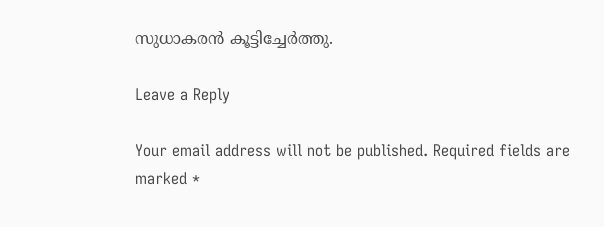സുധാകരന്‍ കൂട്ടിച്ചേര്‍ത്തു.

Leave a Reply

Your email address will not be published. Required fields are marked *